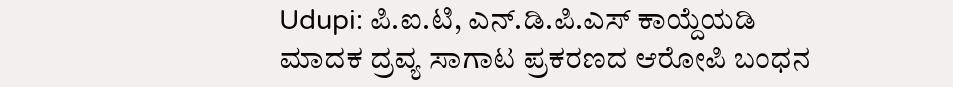Udupi: ಪಿ.ಐ.ಟಿ, ಎನ್.ಡಿ.ಪಿ.ಎಸ್ ಕಾಯ್ದೆಯಡಿ ಮಾದಕ ದ್ರವ್ಯ ಸಾಗಾಟ ಪ್ರಕರಣದ ಆರೋಪಿ ಬಂಧನ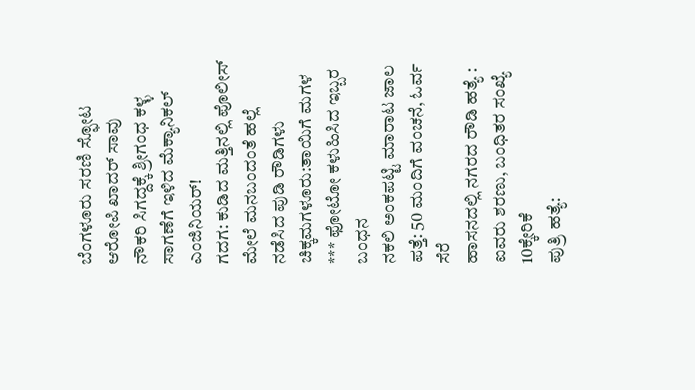ಬೆಂಗಳೂರು ಸರಣಿ ಸ್ಫೋಟ ಆರೋಪಿ ಖಾದರ್ ಸಾವು
ನೌಕರಿ ಸಿಗದ್ದಕ್ಕೆ ಶ್ರೀಗಂಧ ಕಳ್ಳ ಸಾಗಣೆಗೆ ಇಳಿದ ಮೆಕ್ಯಾನಿಕಲ್ ಎಂಜಿನಿಯರ್!
ಗದಗ: ಕುಡಿದ ಮತ್ತಿನಲ್ಲಿ ಪೊಲೀಸ್ ಮೇಲೆ ಮನಬಂದಂತೆ ಹಲ್ಲೆ ನಡೆಸಿದ ಪುಡಿ ರೌಡಿಗಳು
ಚಿಕ್ಕಮಗಳೂರು:ತಾಯಿಗೆ ಮಗಳ *** ಫೋಟೋ ಕಳುಹಿಸಿದ ಇಬ್ಬರ ಬಂಧನ
ನಕಲಿ ಅಂಕಪಟ್ಟಿ ಮಾರಾಟ ಜಾಲ ಪತ್ತೆ: 50 ಮಂದಿಗೆ ವಂಚನೆ, ಓರ್ವ ಸೆರೆ
ಹಾಸನದಲ್ಲಿ ನಗರದ ರೌಡಿ ಹತ್ಯೆ : ಐವರು ಶರಣು, ಬಂಧಿತರ ಸಂಖ್ಯೆ 10ಕ್ಕೇರಿಕೆ
ಪುತ್ರಿ ಹತ್ಯೆ: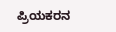ಪ್ರಿಯಕರನ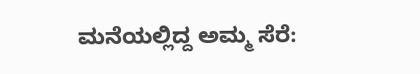ಮನೆಯಲ್ಲಿದ್ದ ಅಮ್ಮ ಸೆರೆ: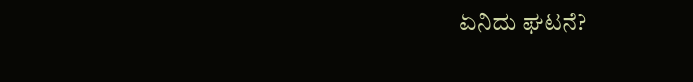ಏನಿದು ಘಟನೆ?